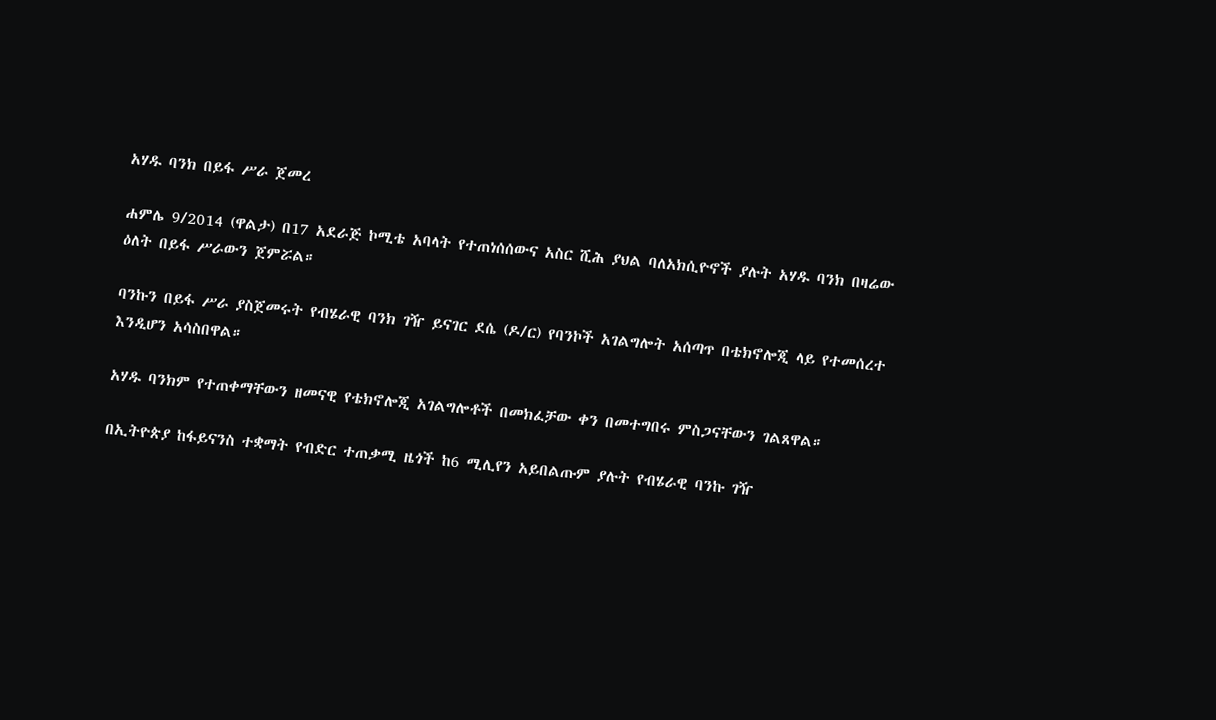አሃዱ ባንክ በይፋ ሥራ ጀመረ

ሐምሌ 9/2014 (ዋልታ) በ17 አደራጅ ኮሚቴ አባላት የተጠነሰሰውና አስር ሺሕ ያህል ባለአክሲዮኖች ያሉት አሃዱ ባንክ በዛሬው ዕለት በይፋ ሥራውን ጀምሯል።

ባንኩን በይፋ ሥራ ያስጀመሩት የብሄራዊ ባንክ ገዥ ይናገር ደሴ (ዶ/ር) የባንኮች አገልግሎት አሰጣጥ በቴክኖሎጂ ላይ የተመሰረተ እንዲሆን አሳስበዋል።

አሃዱ ባንክም የተጠቀማቸውን ዘመናዊ የቴክኖሎጂ አገልግሎቶች በመክፈቻው ቀን በመተግበሩ ምስጋናቸውን ገልጸዋል።

በኢትዮጵያ ከፋይናንስ ተቋማት የብድር ተጠቃሚ ዜጎች ከ6 ሚሊየን አይበልጡም ያሉት የብሄራዊ ባንኩ ገዥ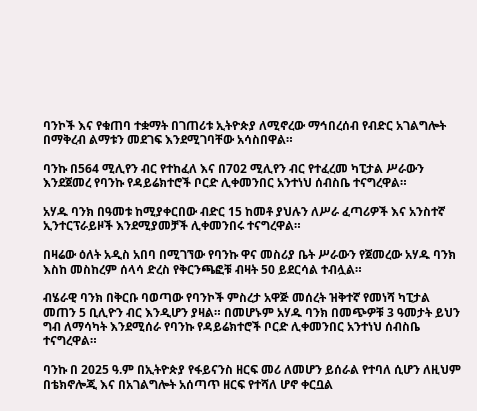ባንኮች እና የቁጠባ ተቋማት በገጠሪቱ ኢትዮጵያ ለሚኖረው ማኅበረሰብ የብድር አገልግሎት በማቅረብ ልማቱን መደገፍ እንደሚገባቸው አሳስበዋል።

ባንኩ በ564 ሚሊየን ብር የተከፈለ እና በ702 ሚሊየን ብር የተፈረመ ካፒታል ሥራውን እንደጀመረ የባንኩ የዳይሬክተሮች ቦርድ ሊቀመንበር አንተነህ ሰብስቤ ተናግረዋል።

አሃዱ ባንክ በዓመቱ ከሚያቀርበው ብድር 15 ከመቶ ያህሉን ለሥራ ፈጣሪዎች እና አንስተኛ ኢንተርፕራይዞች እንደሚያመቻች ሊቀመንበሩ ተናግረዋል።

በዛሬው ዕለት አዲስ አበባ በሚገኘው የባንኩ ዋና መስሪያ ቤት ሥራውን የጀመረው አሃዱ ባንክ እስከ መስከረም ሰላሳ ድረስ የቅርንጫፎቹ ብዛት 50 ይደርሳል ተብሏል።

ብሄራዊ ባንክ በቅርቡ ባወጣው የባንኮች ምስረታ አዋጅ መሰረት ዝቅተኛ የመነሻ ካፒታል መጠን 5 ቢሊዮን ብር እንዲሆን ያዛል። በመሆኑም አሃዱ ባንክ በመጭዎቹ 3 ዓመታት ይህን ግብ ለማሳካት እንደሚሰራ የባንኩ የዳይሬክተሮች ቦርድ ሊቀመንበር አንተነህ ሰብስቤ ተናግረዋል።

ባንኩ በ 2025 ዓ.ም በኢትዮጵያ የፋይናንስ ዘርፍ መሪ ለመሆን ይሰራል የተባለ ሲሆን ለዚህም በቴክኖሎጂ እና በአገልግሎት አሰጣጥ ዘርፍ የተሻለ ሆኖ ቀርቧል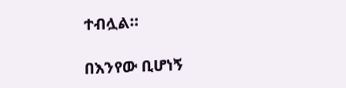ተብሏል።

በእንየው ቢሆነኝ